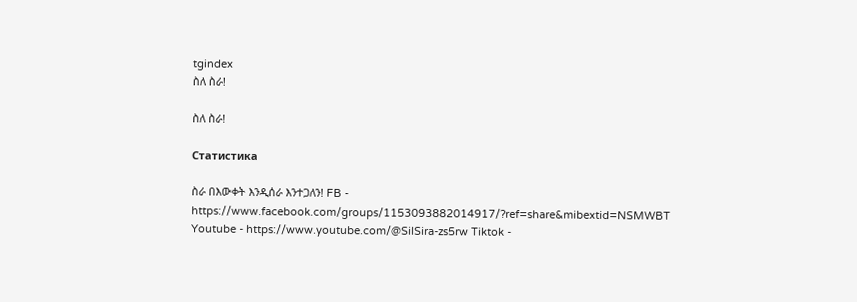tgindex
ስለ ስራ!

ስለ ስራ!

Статистика

ስራ በእውቀት እንዲሰራ እንተጋለን! FB - https://www.facebook.com/groups/1153093882014917/?ref=share&mibextid=NSMWBT Youtube - https://www.youtube.com/@SilSira-zs5rw Tiktok -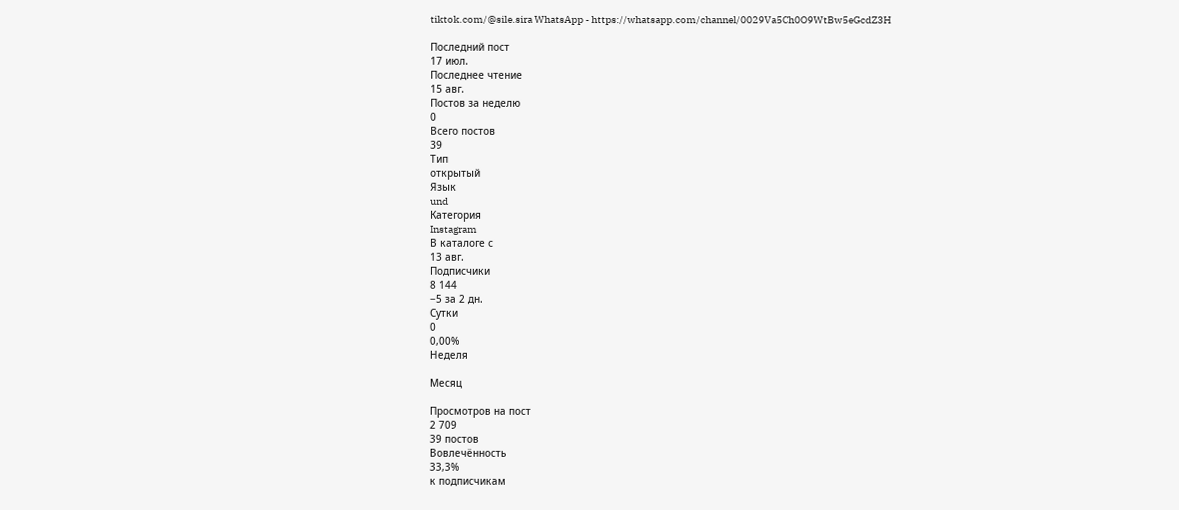tiktok.com/@sile.sira WhatsApp - https://whatsapp.com/channel/0029Va5Ch0O9WtBw5eGcdZ3H

Последний пост
17 июл.
Последнее чтение
15 авг.
Постов за неделю
0
Всего постов
39
Тип
открытый
Язык
und
Категория
Instagram
В каталоге с
13 авг.
Подписчики
8 144
−5 за 2 дн.
Сутки
0
0,00%
Неделя

Месяц

Просмотров на пост
2 709
39 постов
Вовлечённость
33,3%
к подписчикам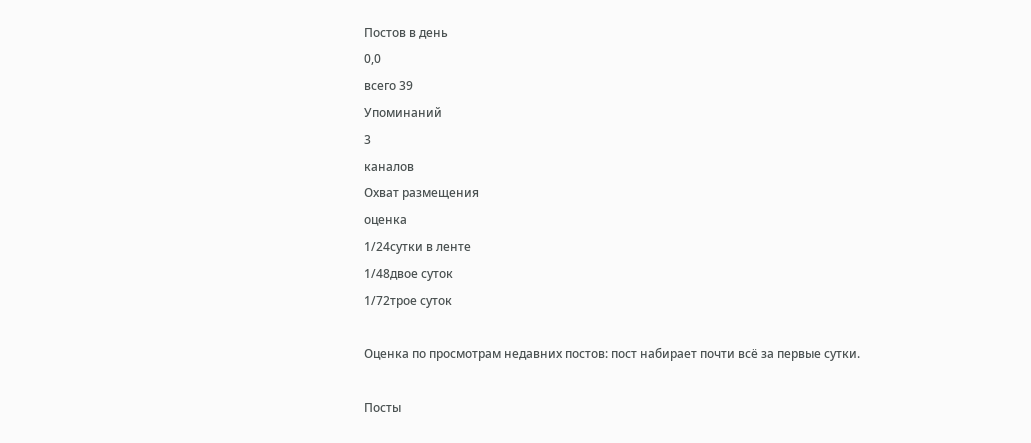Постов в день
0,0
всего 39
Упоминаний
3
каналов
Охват размещения
оценка
1/24сутки в ленте
1/48двое суток
1/72трое суток

Оценка по просмотрам недавних постов: пост набирает почти всё за первые сутки.

Посты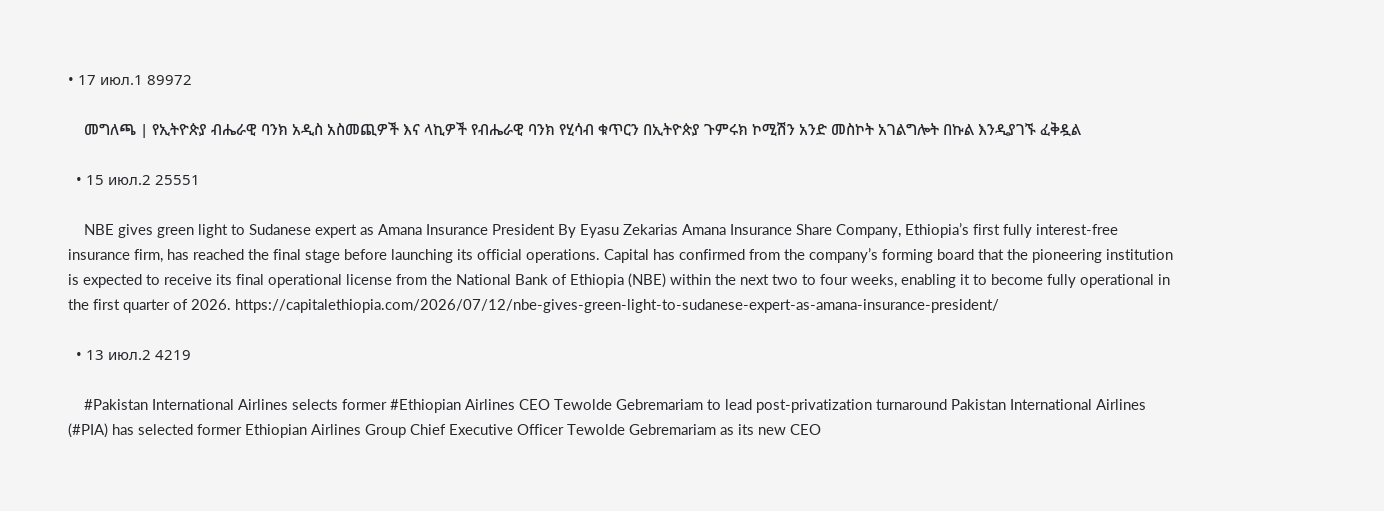• 17 июл.1 89972

    መግለጫ | የኢትዮጵያ ብሔራዊ ባንክ አዲስ አስመጪዎች እና ላኪዎች የብሔራዊ ባንክ የሂሳብ ቁጥርን በኢትዮጵያ ጉምሩክ ኮሚሽን አንድ መስኮት አገልግሎት በኩል እንዲያገኙ ፈቅዷል

  • 15 июл.2 25551

    NBE gives green light to Sudanese expert as Amana Insurance President By Eyasu Zekarias Amana Insurance Share Company, Ethiopia’s first fully interest-free insurance firm, has reached the final stage before launching its official operations. Capital has confirmed from the company’s forming board that the pioneering institution is expected to receive its final operational license from the National Bank of Ethiopia (NBE) within the next two to four weeks, enabling it to become fully operational in the first quarter of 2026. https://capitalethiopia.com/2026/07/12/nbe-gives-green-light-to-sudanese-expert-as-amana-insurance-president/

  • 13 июл.2 4219

    #Pakistan International Airlines selects former #Ethiopian Airlines CEO Tewolde Gebremariam to lead post-privatization turnaround Pakistan International Airlines (#PIA) has selected former Ethiopian Airlines Group Chief Executive Officer Tewolde Gebremariam as its new CEO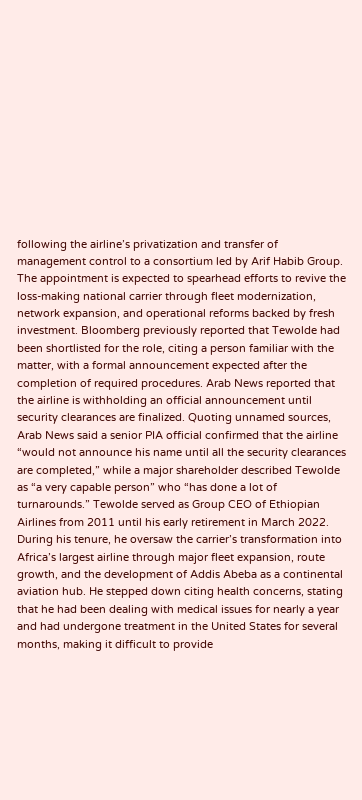following the airline’s privatization and transfer of management control to a consortium led by Arif Habib Group. The appointment is expected to spearhead efforts to revive the loss-making national carrier through fleet modernization, network expansion, and operational reforms backed by fresh investment. Bloomberg previously reported that Tewolde had been shortlisted for the role, citing a person familiar with the matter, with a formal announcement expected after the completion of required procedures. Arab News reported that the airline is withholding an official announcement until security clearances are finalized. Quoting unnamed sources, Arab News said a senior PIA official confirmed that the airline “would not announce his name until all the security clearances are completed,” while a major shareholder described Tewolde as “a very capable person” who “has done a lot of turnarounds.” Tewolde served as Group CEO of Ethiopian Airlines from 2011 until his early retirement in March 2022. During his tenure, he oversaw the carrier’s transformation into Africa’s largest airline through major fleet expansion, route growth, and the development of Addis Abeba as a continental aviation hub. He stepped down citing health concerns, stating that he had been dealing with medical issues for nearly a year and had undergone treatment in the United States for several months, making it difficult to provide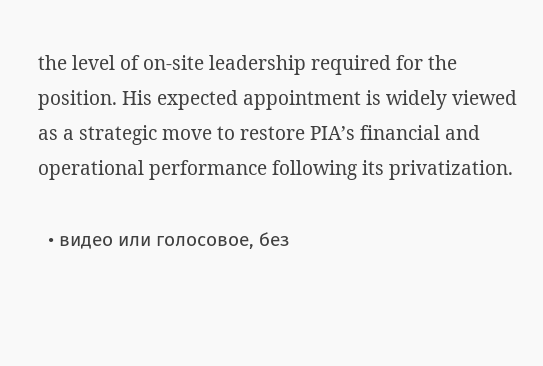the level of on-site leadership required for the position. His expected appointment is widely viewed as a strategic move to restore PIA’s financial and operational performance following its privatization.

  • видео или голосовое, без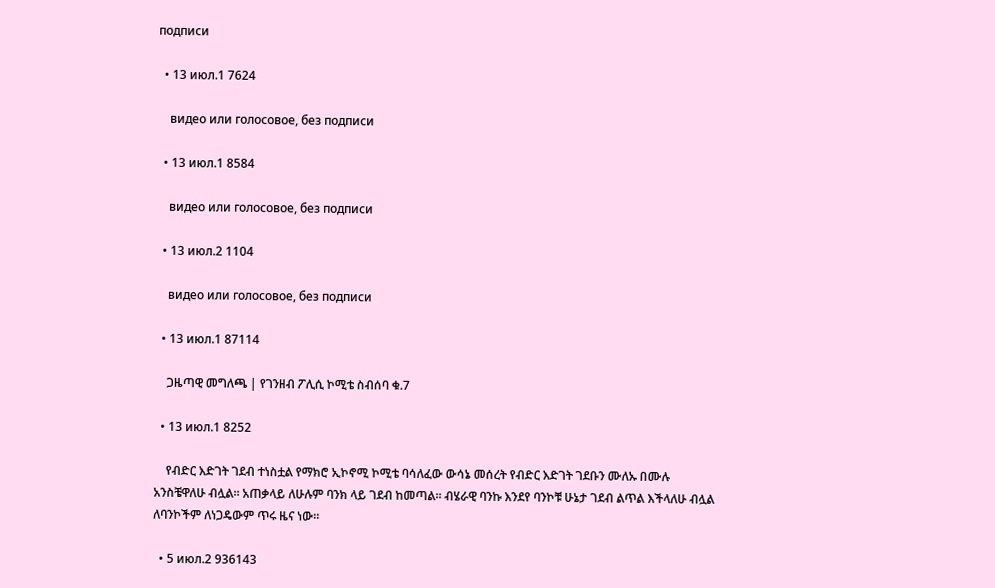подписи

  • 13 июл.1 7624

    видео или голосовое, без подписи

  • 13 июл.1 8584

    видео или голосовое, без подписи

  • 13 июл.2 1104

    видео или голосовое, без подписи

  • 13 июл.1 87114

    ጋዜጣዊ መግለጫ | የገንዘብ ፖሊሲ ኮሚቴ ስብሰባ ቁ.7

  • 13 июл.1 8252

    የብድር እድገት ገደብ ተነስቷል የማክሮ ኢኮኖሚ ኮሚቴ ባሳለፈው ውሳኔ መሰረት የብድር እድገት ገደቡን ሙለኡ በሙሉ አንስቼዋለሁ ብሏል። አጠቃላይ ለሁሉም ባንክ ላይ ገደብ ከመጣል። ብሄራዊ ባንኩ እንደየ ባንኮቹ ሁኔታ ገደብ ልጥል እችላለሁ ብሏል ለባንኮችም ለነጋዴውም ጥሩ ዜና ነው።

  • 5 июл.2 936143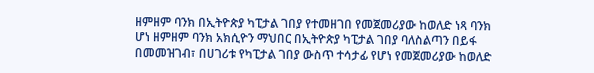ዘምዘም ባንክ በኢትዮጵያ ካፒታል ገበያ የተመዘገበ የመጀመሪያው ከወለድ ነጻ ባንክ ሆነ ዘምዘም ባንክ አክሲዮን ማህበር በኢትዮጵያ ካፒታል ገበያ ባለስልጣን በይፋ በመመዝገብ፣ በሀገሪቱ የካፒታል ገበያ ውስጥ ተሳታፊ የሆነ የመጀመሪያው ከወለድ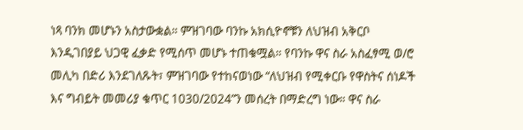ነጻ ባንክ መሆኑን አስታውቋል። ምዝገባው ባንኩ አክሲዮኖቹን ለህዝብ አቅርቦ እንዲገበያይ ህጋዊ ፈቃድ የሚሰጥ መሆኑ ተጠቁሟል። የባንኩ ዋና ስራ አስፈፃሚ ወ/ሮ መሊካ በድሪ እንደገለጹት፣ ምዝገባው የተከናወነው “ለህዝብ የሚቀርቡ የዋስትና ሰነዶች እና ግብይት መመሪያ ቁጥር 1030/2024”ን መሰረት በማድረግ ነው። ዋና ስራ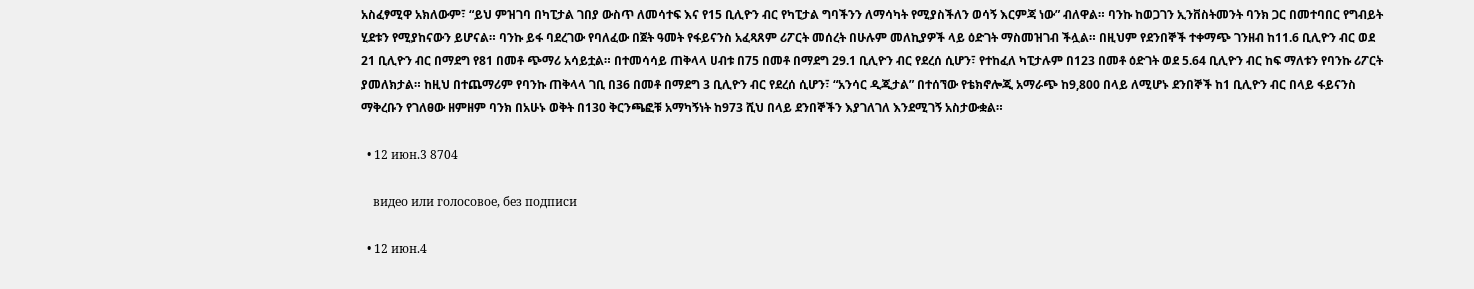አስፈፃሚዋ አክለውም፣ “ይህ ምዝገባ በካፒታል ገበያ ውስጥ ለመሳተፍ እና የ15 ቢሊዮን ብር የካፒታል ግባችንን ለማሳካት የሚያስችለን ወሳኝ እርምጃ ነው” ብለዋል። ባንኩ ከወጋገን ኢንቨስትመንት ባንክ ጋር በመተባበር የግብይት ሂደቱን የሚያከናውን ይሆናል። ባንኩ ይፋ ባደረገው የባለፈው በጀት ዓመት የፋይናንስ አፈጻጸም ሪፖርት መሰረት በሁሉም መለኪያዎች ላይ ዕድገት ማስመዝገብ ችሏል። በዚህም የደንበኞች ተቀማጭ ገንዘብ ከ11.6 ቢሊዮን ብር ወደ 21 ቢሊዮን ብር በማደግ የ81 በመቶ ጭማሪ አሳይቷል። በተመሳሳይ ጠቅላላ ሀብቱ በ75 በመቶ በማደግ 29.1 ቢሊዮን ብር የደረሰ ሲሆን፣ የተከፈለ ካፒታሉም በ123 በመቶ ዕድገት ወደ 5.64 ቢሊዮን ብር ከፍ ማለቱን የባንኩ ሪፖርት ያመለክታል። ከዚህ በተጨማሪም የባንኩ ጠቅላላ ገቢ በ36 በመቶ በማደግ 3 ቢሊዮን ብር የደረሰ ሲሆን፣ “አንሳር ዲጂታል” በተሰኘው የቴክኖሎጂ አማራጭ ከ9,800 በላይ ለሚሆኑ ደንበኞች ከ1 ቢሊዮን ብር በላይ ፋይናንስ ማቅረቡን የገለፀው ዘምዘም ባንክ በአሁኑ ወቅት በ130 ቅርንጫፎቹ አማካኝነት ከ973 ሺህ በላይ ደንበኞችን እያገለገለ እንደሚገኝ አስታውቋል።

  • 12 июн.3 8704

    видео или голосовое, без подписи

  • 12 июн.4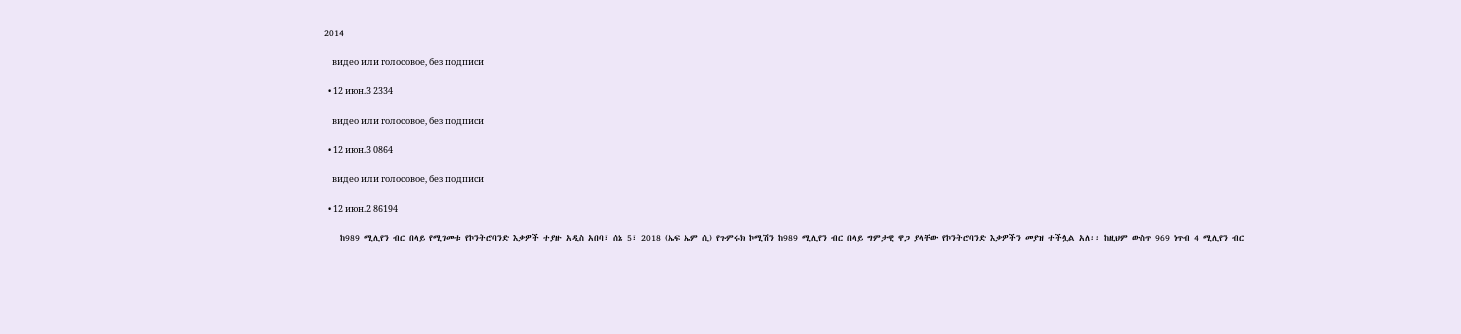2014

    видео или голосовое, без подписи

  • 12 июн.3 2334

    видео или голосовое, без подписи

  • 12 июн.3 0864

    видео или голосовое, без подписи

  • 12 июн.2 86194

    ከ989 ሚሊየን ብር በላይ የሚገመቱ የኮንትሮባንድ እቃዎች ተያዙ አዲስ አበባ፣ ሰኔ 5፣ 2018 (ኤፍ ኤም ሲ) የጉምሩክ ኮሚሽን ከ989 ሚሊየን ብር በላይ ግምታዊ ዋጋ ያላቸው የኮንትሮባንድ እቃዎችን መያዝ ተችሏል አለ፡፡ ከዚህም ውስጥ 969 ነጥብ 4 ሚሊየን ብር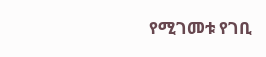የሚገመቱ የገቢ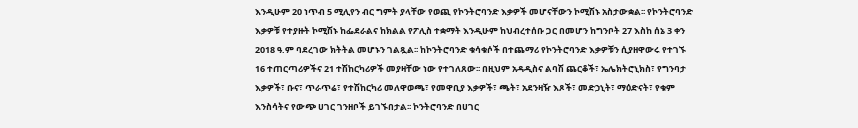እንዲሁም 20 ነጥብ 5 ሚሊየን ብር ግምት ያላቸው የወጪ የኮንትሮባንድ እቃዎች መሆናቸውን ኮሚሽኑ አስታውቋል፡፡ የኮንትሮባንድ እቃዎቹ የተያዙት ኮሚሽኑ ከፌደራልና ከክልል የፖሊስ ተቋማት እንዲሁም ከህብረተሰቡ ጋር በመሆን ከግንቦት 27 እስከ ሰኔ 3 ቀን 2018 ዓ.ም ባደረገው ክትትል መሆኑን ገልጿል፡፡ ከኮንትሮባንድ ቁሳቁሶች በተጨማሪ የኮንትሮባንድ እቃዎቹን ሲያዘዋውሩ የተገኙ 16 ተጠርጣሪዎችና 21 ተሽከርካሪዎች መያዛቸው ነው የተገለጸው፡፡ በዚህም አዳዲስና ልባሽ ጨርቆች፣ ኤሌክትሮኒክስ፣ የግንባታ እቃዎች፣ ቡና፣ ጥራጥሬ፣ የተሽከርካሪ መለዋወጫ፣ የመዋቢያ እቃዎች፣ ጫት፣ አደንዛዥ እጾች፣ መድኃኒት፣ ማዕድናት፣ የቁም እንስሳትና የውጭ ሀገር ገንዘቦች ይገኙበታል፡፡ ኮንትሮባንድ በሀገር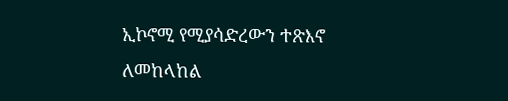ኢኮኖሚ የሚያሳድረውን ተጽእኖ ለመከላከል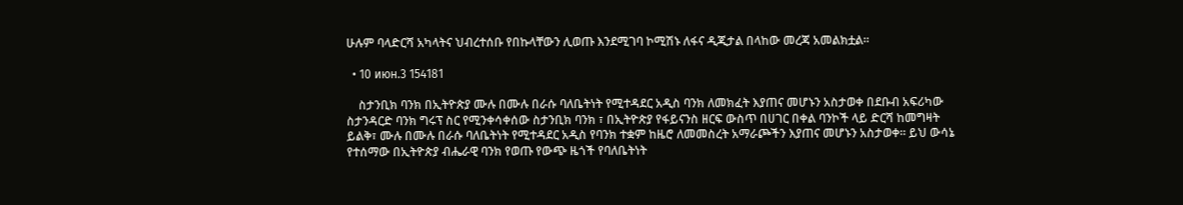ሁሉም ባላድርሻ አካላትና ህብረተሰቡ የበኩላቸውን ሊወጡ እንደሚገባ ኮሚሽኑ ለፋና ዲጂታል በላከው መረጃ አመልክቷል፡፡

  • 10 июн.3 154181

    ስታንቢክ ባንክ በኢትዮጵያ ሙሉ በሙሉ በራሱ ባለቤትነት የሚተዳደር አዲስ ባንክ ለመክፈት እያጠና መሆኑን አስታወቀ በደቡብ አፍሪካው ስታንዳርድ ባንክ ግሩፕ ስር የሚንቀሳቀሰው ስታንቢክ ባንክ ፣ በኢትዮጵያ የፋይናንስ ዘርፍ ውስጥ በሀገር በቀል ባንኮች ላይ ድርሻ ከመግዛት ይልቅ፣ ሙሉ በሙሉ በራሱ ባለቤትነት የሚተዳደር አዲስ የባንክ ተቋም ከዜሮ ለመመስረት አማራጮችን እያጠና መሆኑን አስታወቀ። ይህ ውሳኔ የተሰማው በኢትዮጵያ ብሔራዊ ባንክ የወጡ የውጭ ዜጎች የባለቤትነት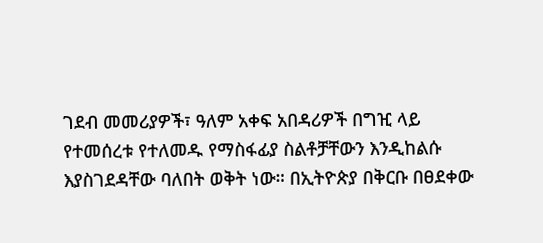ገደብ መመሪያዎች፣ ዓለም አቀፍ አበዳሪዎች በግዢ ላይ የተመሰረቱ የተለመዱ የማስፋፊያ ስልቶቻቸውን እንዲከልሱ እያስገደዳቸው ባለበት ወቅት ነው። በኢትዮጵያ በቅርቡ በፀደቀው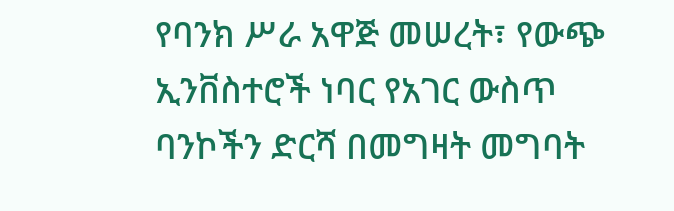የባንክ ሥራ አዋጅ መሠረት፣ የውጭ ኢንቨስተሮች ነባር የአገር ውስጥ ባንኮችን ድርሻ በመግዛት መግባት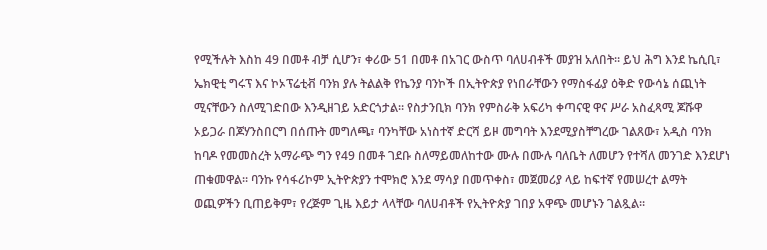የሚችሉት እስከ 49 በመቶ ብቻ ሲሆን፣ ቀሪው 51 በመቶ በአገር ውስጥ ባለሀብቶች መያዝ አለበት። ይህ ሕግ እንደ ኬሲቢ፣ ኤክዊቲ ግሩፕ እና ኮኦፕሬቲቭ ባንክ ያሉ ትልልቅ የኬንያ ባንኮች በኢትዮጵያ የነበራቸውን የማስፋፊያ ዕቅድ የውሳኔ ሰጪነት ሚናቸውን ስለሚገድበው እንዲዘገይ አድርጎታል። የስታንቢክ ባንክ የምስራቅ አፍሪካ ቀጣናዊ ዋና ሥራ አስፈጻሚ ጆሹዋ ኦይጋራ በጆሃንስበርግ በሰጡት መግለጫ፣ ባንካቸው አነስተኛ ድርሻ ይዞ መግባት እንደሚያስቸግረው ገልጸው፣ አዲስ ባንክ ከባዶ የመመስረት አማራጭ ግን የ49 በመቶ ገደቡ ስለማይመለከተው ሙሉ በሙሉ ባለቤት ለመሆን የተሻለ መንገድ እንደሆነ ጠቁመዋል። ባንኩ የሳፋሪኮም ኢትዮጵያን ተሞክሮ እንደ ማሳያ በመጥቀስ፣ መጀመሪያ ላይ ከፍተኛ የመሠረተ ልማት ወጪዎችን ቢጠይቅም፣ የረጅም ጊዜ እይታ ላላቸው ባለሀብቶች የኢትዮጵያ ገበያ አዋጭ መሆኑን ገልጿል።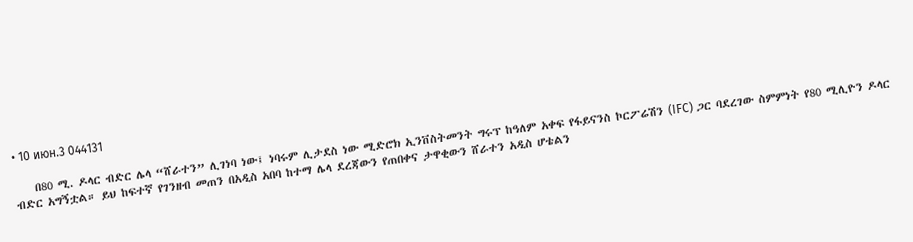• 10 июн.3 044131

    በ80 ሚ. ዶላር ብድር ሌላ “ሸራተን” ሊገነባ ነው፤ ነባሩም ሊታደስ ነው ሚድሮክ ኢንቨስትመንት ግሩፕ ከዓለም አቀፍ የፋይናንስ ኮርፖሬሽን (IFC) ጋር ባደረገው ስምምነት የ80 ሚሊዮን ዶላር ብድር አግኝቷል። ይህ ከፍተኛ የገንዘብ መጠን በአዲስ አበባ ከተማ ሌላ ደረጃውን የጠበቀና ታዋቂውን ሸራተን አዲስ ሆቴልን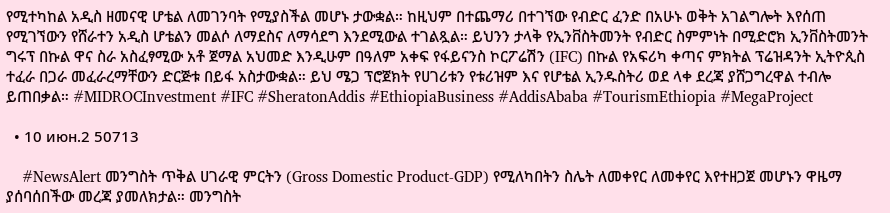የሚተካከል አዲስ ዘመናዊ ሆቴል ለመገንባት የሚያስችል መሆኑ ታውቋል። ከዚህም በተጨማሪ በተገኘው የብድር ፈንድ በአሁኑ ወቅት አገልግሎት እየሰጠ የሚገኘውን የሸራተን አዲስ ሆቴልን መልሶ ለማደስና ለማሳደግ እንደሚውል ተገልጿል። ይህንን ታላቅ የኢንቨስትመንት የብድር ስምምነት በሚድሮክ ኢንቨስትመንት ግሩፕ በኩል ዋና ስራ አስፈፃሚው አቶ ጀማል አህመድ እንዲሁም በዓለም አቀፍ የፋይናንስ ኮርፖሬሽን (IFC) በኩል የአፍሪካ ቀጣና ምክትል ፕሬዝዳንት ኢትዮጲስ ተፈራ በጋራ መፈራረማቸውን ድርጅቱ በይፋ አስታውቋል። ይህ ሜጋ ፕሮጀክት የሀገሪቱን የቱሪዝም እና የሆቴል ኢንዱስትሪ ወደ ላቀ ደረጃ ያሸጋግረዋል ተብሎ ይጠበቃል። #MIDROCInvestment #IFC #SheratonAddis #EthiopiaBusiness #AddisAbaba #TourismEthiopia #MegaProject

  • 10 июн.2 50713

    #NewsAlert መንግስት ጥቅል ሀገራዊ ምርትን (Gross Domestic Product-GDP) የሚለካበትን ስሌት ለመቀየር ለመቀየር እየተዘጋጀ መሆኑን ዋዜማ ያሰባሰበችው መረጃ ያመለክታል። መንግስት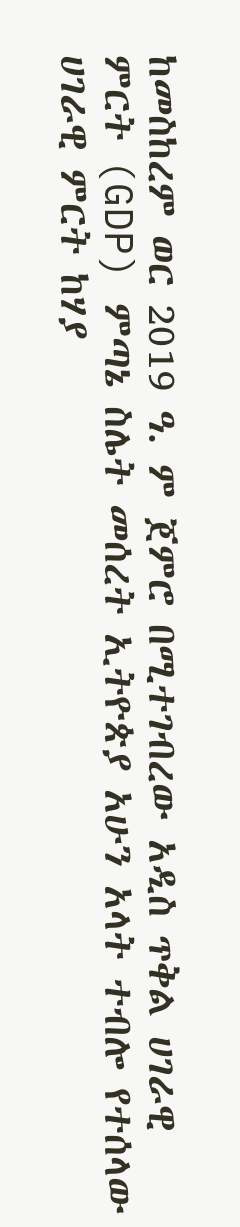ከመስከረም ወር 2019 ዓ. ም ጀምሮ በሚተገብረው አዲስ ጥቅል ሀገራዊ ምርት (GDP) ምጣኔ ስሌት መሰረት ኢትዮጵያ አሁን አላት ተብሎ የተሰላው ሀገራዊ ምርት ከሃያ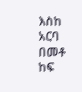እስከ አርባ በመቶ ከፍ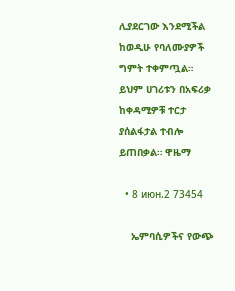ሊያደርገው እንደሚችል ከወዲሁ የባለሙያዎች ግምት ተቀምጧል። ይህም ሀገሪቱን በአፍሪቃ ከቀዳሚዎቹ ተርታ ያሰልፋታል ተብሎ ይጠበቃል። ዋዜማ

  • 8 июн.2 73454

    ኤምባሲዎችና የውጭ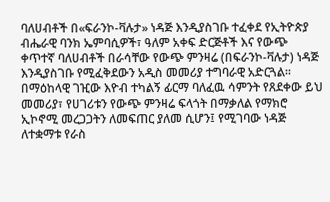ባለሀብቶች በ«ፍራንኮ-ቫሉታ» ነዳጅ እንዲያስገቡ ተፈቀደ የኢትዮጵያ ብሔራዊ ባንክ ኤምባሲዎች፣ ዓለም አቀፍ ድርጅቶች እና የውጭ ቀጥተኛ ባለሀብቶች በራሳቸው የውጭ ምንዛሬ (በፍራንኮ-ቫሉታ) ነዳጅ እንዲያስገቡ የሚፈቅደውን አዲስ መመሪያ ተግባራዊ አድርጓል። በማዕከላዊ ገዢው እዮብ ተካልኝ ፊርማ ባለፈዉ ሳምንት የጸደቀው ይህ መመሪያ፣ የሀገሪቱን የውጭ ምንዛሬ ፍላጎት በማቃለል የማክሮ ኢኮኖሚ መረጋጋትን ለመፍጠር ያለመ ሲሆን፤ የሚገባው ነዳጅ ለተቋማቱ የራስ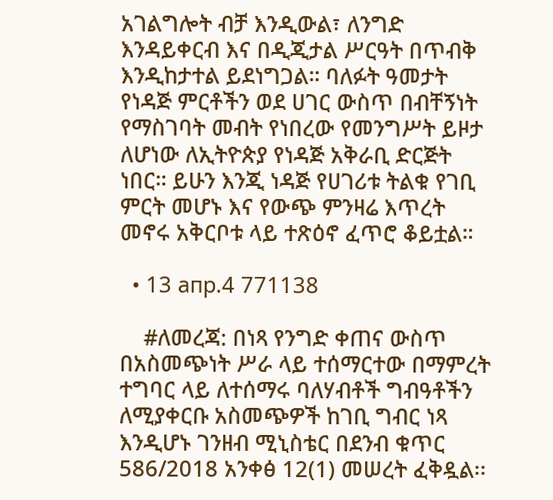አገልግሎት ብቻ እንዲውል፣ ለንግድ እንዳይቀርብ እና በዲጂታል ሥርዓት በጥብቅ እንዲከታተል ይደነግጋል። ባለፉት ዓመታት የነዳጅ ምርቶችን ወደ ሀገር ውስጥ በብቸኝነት የማስገባት መብት የነበረው የመንግሥት ይዞታ ለሆነው ለኢትዮጵያ የነዳጅ አቅራቢ ድርጅት ነበር። ይሁን እንጂ ነዳጅ የሀገሪቱ ትልቁ የገቢ ምርት መሆኑ እና የውጭ ምንዛሬ እጥረት መኖሩ አቅርቦቱ ላይ ተጽዕኖ ፈጥሮ ቆይቷል።

  • 13 апр.4 771138

    #ለመረጃ: በነጻ የንግድ ቀጠና ውስጥ በአስመጭነት ሥራ ላይ ተሰማርተው በማምረት ተግባር ላይ ለተሰማሩ ባለሃብቶች ግብዓቶችን ለሚያቀርቡ አስመጭዎች ከገቢ ግብር ነጻ እንዲሆኑ ገንዘብ ሚኒስቴር በደንብ ቁጥር 586/2018 አንቀፅ 12(1) መሠረት ፈቅዷል፡፡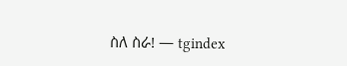ስለ ስራ! — tgindex